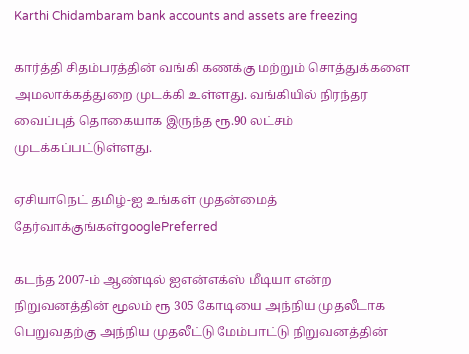Karthi Chidambaram bank accounts and assets are freezing

கார்த்தி சிதம்பரத்தின் வங்கி கணக்கு மற்றும் சொத்துக்களை அமலாக்கத்துறை முடக்கி உள்ளது. வங்கியில் நிரந்தர வைப்புத் தொகையாக இருந்த ரூ.90 லட்சம் முடக்கப்பட்டுள்ளது.

ஏசியாநெட் தமிழ்-ஐ உங்கள் முதன்மைத் தேர்வாக்குங்கள்googlePreferred

கடந்த 2007-ம் ஆண்டில் ஐஎன்எக்ஸ் மீடியா என்ற நிறுவனத்தின் மூலம் ரூ 305 கோடியை அந்நிய முதலீடாக பெறுவதற்கு அந்நிய முதலீட்டு மேம்பாட்டு நிறுவனத்தின்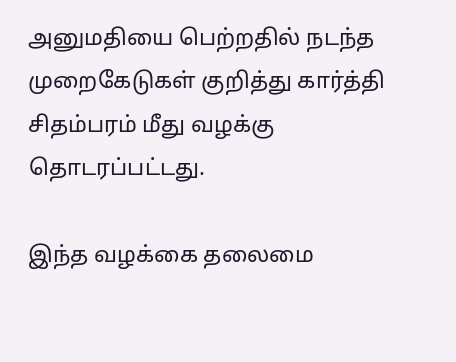அனுமதியை பெற்றதில் நடந்த முறைகேடுகள் குறித்து கார்த்தி சிதம்பரம் மீது வழக்கு தொடரப்பட்டது.

இந்த வழக்கை தலைமை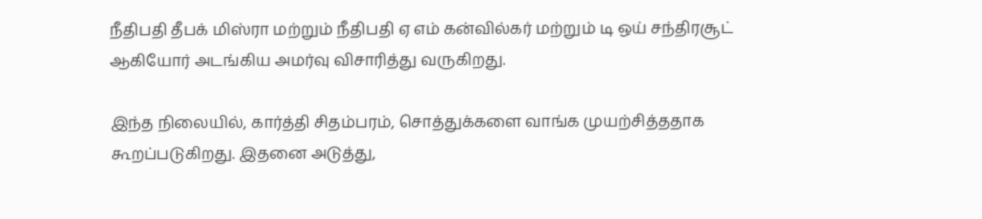நீதிபதி தீபக் மிஸ்ரா மற்றும் நீதிபதி ஏ எம் கன்வில்கர் மற்றும் டி ஒய் சந்திரசூட் ஆகியோர் அடங்கிய அமர்வு விசாரித்து வருகிறது.

இந்த நிலையில், கார்த்தி சிதம்பரம், சொத்துக்களை வாங்க முயற்சித்ததாக கூறப்படுகிறது. இதனை அடுத்து,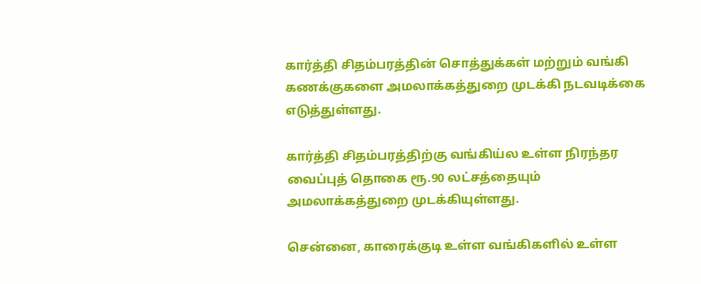கார்த்தி சிதம்பரத்தின் சொத்துக்கள் மற்றும் வங்கி கணக்குகளை அமலாக்கத்துறை முடக்கி நடவடிக்கை எடுத்துள்ளது.

கார்த்தி சிதம்பரத்திற்கு வங்கிய்ல உள்ள நிரந்தர வைப்புத் தொகை ரூ.90 லட்சத்தையும் அமலாக்கத்துறை முடக்கியுள்ளது.

சென்னை, காரைக்குடி உள்ள வங்கிகளில் உள்ள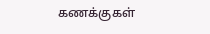கணக்குகள்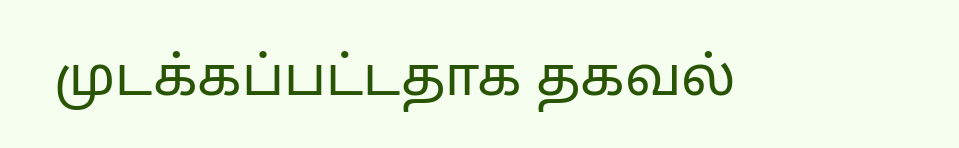முடக்கப்பட்டதாக தகவல்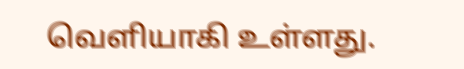வெளியாகி உள்ளது.